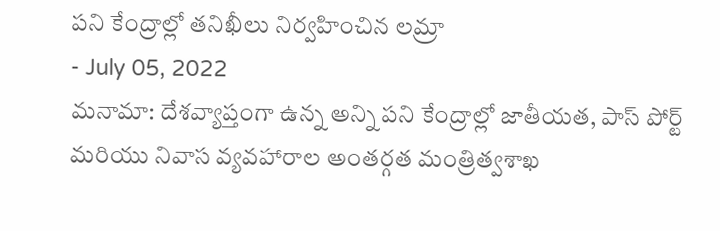పని కేంద్రాల్లో తనిఖీలు నిర్వహించిన లమ్రా
- July 05, 2022
మనామా: దేశవ్యాప్తంగా ఉన్న అన్ని పని కేంద్రాల్లో జాతీయత, పాస్ పోర్ట్ మరియు నివాస వ్యవహారాల అంతర్గత మంత్రిత్వశాఖ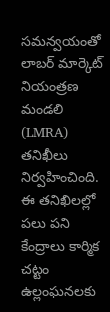సమన్వయంతో లాబర్ మార్కెట్ నియంత్రణ మండలి (LMRA) తనిఖీలు నిర్వహించింది.
ఈ తనిఖిలల్లో పలు పని కేంద్రాలు కార్మిక చట్టం ఉల్లంఘనలకు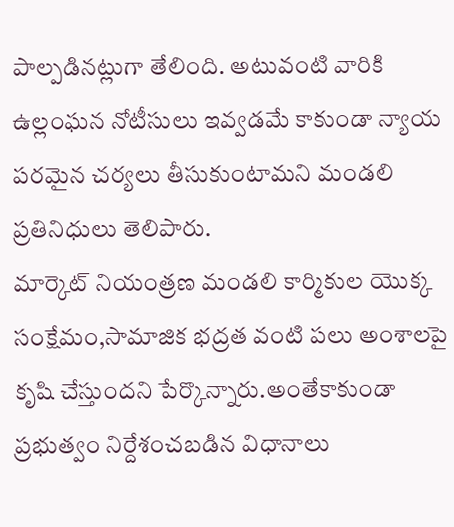పాల్పడినట్లుగా తేలింది. అటువంటి వారికి ఉల్లంఘన నోటీసులు ఇవ్వడమే కాకుండా న్యాయ పరమైన చర్యలు తీసుకుంటామని మండలి ప్రతినిధులు తెలిపారు.
మార్కెట్ నియంత్రణ మండలి కార్మికుల యొక్క సంక్షేమం,సామాజిక భద్రత వంటి పలు అంశాలపై కృషి చేస్తుందని పేర్కొన్నారు.అంతేకాకుండా ప్రభుత్వం నిర్దేశంచబడిన విధానాలు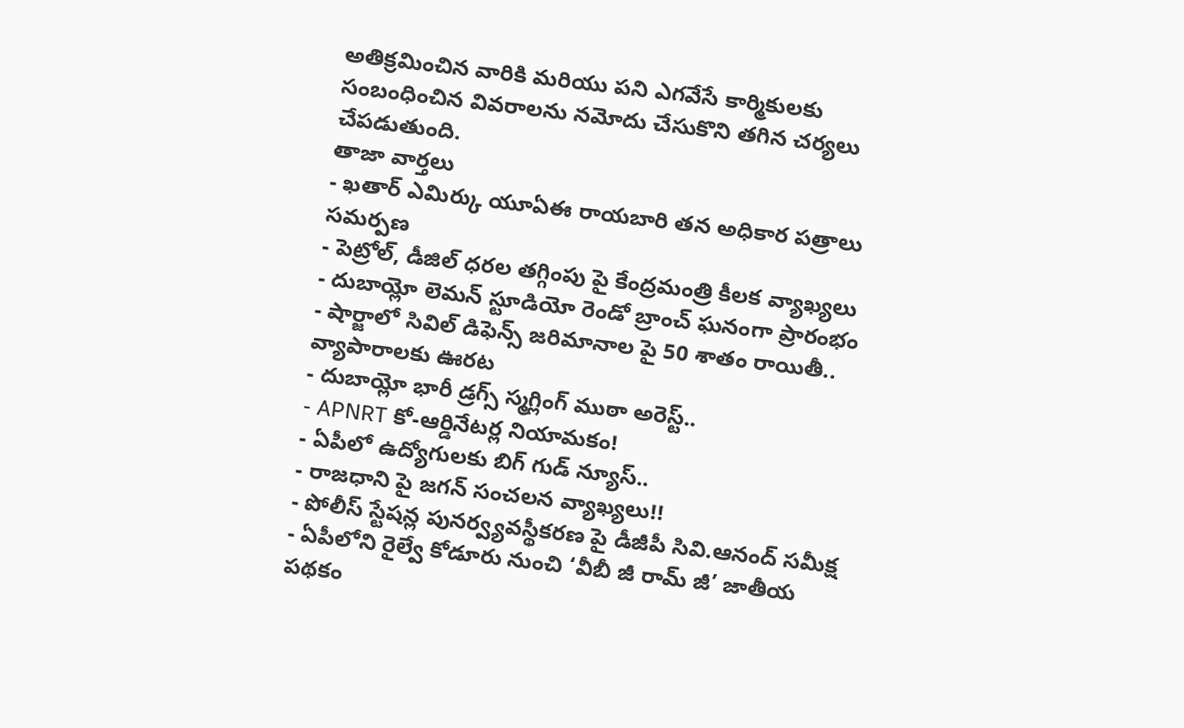అతిక్రమించిన వారికి మరియు పని ఎగవేసే కార్మికులకు సంబంధించిన వివరాలను నమోదు చేసుకొని తగిన చర్యలు చేపడుతుంది.
తాజా వార్తలు
- ఖతార్ ఎమిర్కు యూఏఈ రాయబారి తన అధికార పత్రాలు సమర్పణ
- పెట్రోల్, డీజిల్ ధరల తగ్గింపు పై కేంద్రమంత్రి కీలక వ్యాఖ్యలు
- దుబాయ్లో లెమన్ స్టూడియో రెండో బ్రాంచ్ ఘనంగా ప్రారంభం
- షార్జాలో సివిల్ డిఫెన్స్ జరిమానాల పై 50 శాతం రాయితీ.. వ్యాపారాలకు ఊరట
- దుబాయ్లో భారీ డ్రగ్స్ స్మగ్లింగ్ ముఠా అరెస్ట్..
- APNRT కో-ఆర్డినేటర్ల నియామకం!
- ఏపీలో ఉద్యోగులకు బిగ్ గుడ్ న్యూస్..
- రాజధాని పై జగన్ సంచలన వ్యాఖ్యలు!!
- పోలీస్ స్టేషన్ల పునర్వ్యవస్థీకరణ పై డీజీపీ సివి.ఆనంద్ సమీక్ష
- ఏపీలోని రైల్వే కోడూరు నుంచి ‘వీబీ జీ రామ్ జీ’ జాతీయ పథకం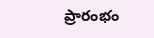ప్రారంభం